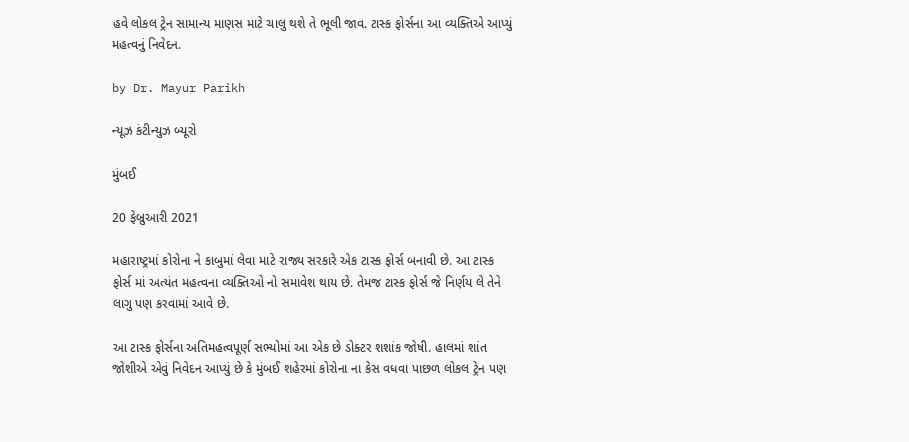હવે લોકલ ટ્રેન સામાન્ય માણસ માટે ચાલુ થશે તે ભૂલી જાવ. ટાસ્ક ફોર્સના આ વ્યક્તિએ આપ્યું મહત્વનું નિવેદન.

by Dr. Mayur Parikh

ન્યૂઝ કંટીન્યુઝ બ્યૂરો

મુંબઈ

20 ફેબ્રુઆરી 2021

મહારાષ્ટ્રમાં કોરોના ને કાબુમાં લેવા માટે રાજ્ય સરકારે એક ટાસ્ક ફોર્સ બનાવી છે. આ ટાસ્ક ફોર્સ માં અત્યંત મહત્વના વ્યક્તિઓ નો સમાવેશ થાય છે. તેમજ ટાસ્ક ફોર્સ જે નિર્ણય લે તેને લાગુ પણ કરવામાં આવે છે.

આ ટાસ્ક ફોર્સના અતિમહત્વપૂર્ણ સભ્યોમાં આ એક છે ડોક્ટર શશાંક જોષી. હાલમાં શાંત જોશીએ એવું નિવેદન આપ્યું છે કે મુંબઈ શહેરમાં કોરોના ના કેસ વધવા પાછળ લોકલ ટ્રેન પણ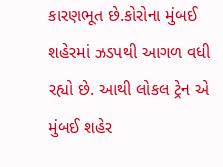કારણભૂત છે.કોરોના મુંબઈ શહેરમાં ઝડપથી આગળ વધી રહ્યો છે. આથી લોકલ ટ્રેન એ મુંબઈ શહેર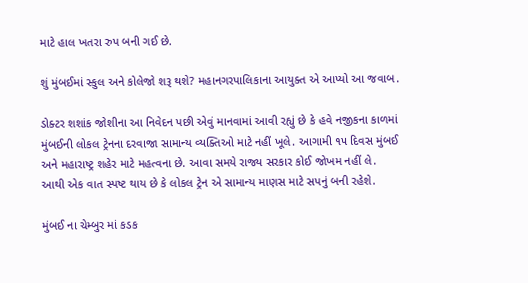માટે હાલ ખતરા રુપ બની ગઈ છે.

શું મુંબઈમાં સ્કુલ અને કોલેજો શરૂ થશે? મહાનગરપાલિકાના આયુક્ત એ આપ્યો આ જવાબ.

ડોક્ટર શશાંક જોશીના આ નિવેદન પછી એવું માનવામાં આવી રહ્યું છે કે હવે નજીકના કાળમાં મુંબઈની લોકલ ટ્રેનના દરવાજા સામાન્ય વ્યક્તિઓ માટે નહીં ખૂલે. આગામી ૧૫ દિવસ મુંબઈ અને મહારાષ્ટ્ર શહેર માટે મહત્વના છે. આવા સમયે રાજ્ય સરકાર કોઈ જોખમ નહીં લે. આથી એક વાત સ્પષ્ટ થાય છે કે લોકલ ટ્રેન એ સામાન્ય માણસ માટે સપનું બની રહેશે.

મુંબઈ ના ચેમ્બુર માં કડક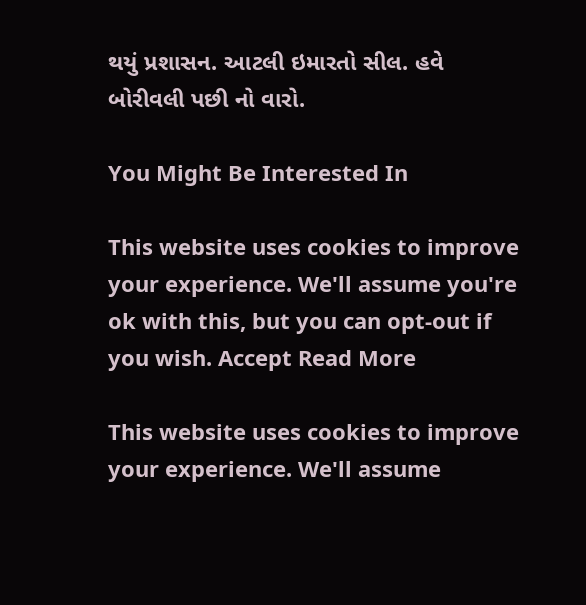થયું પ્રશાસન. આટલી ઇમારતો સીલ. હવે બોરીવલી પછી નો વારો.

You Might Be Interested In

This website uses cookies to improve your experience. We'll assume you're ok with this, but you can opt-out if you wish. Accept Read More

This website uses cookies to improve your experience. We'll assume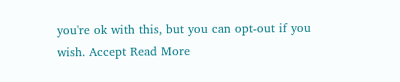you're ok with this, but you can opt-out if you wish. Accept Read More